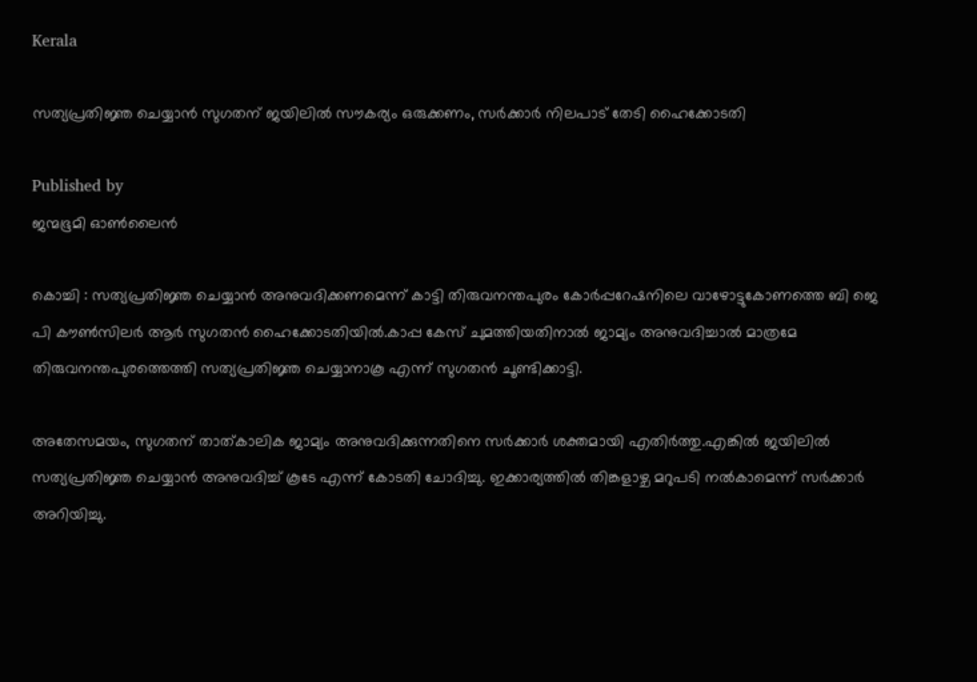Kerala

സത്യപ്രതിജ്ഞ ചെയ്യാന്‍ സുഗതന്‌ ജയിലില്‍ സൗകര്യം ഒരുക്കണം, സര്‍ക്കാര്‍ നിലപാട് തേടി ഹൈക്കോടതി

Published by
ജന്മഭൂമി ഓണ്‍ലൈന്‍

കൊച്ചി : സത്യപ്രതിജ്ഞ ചെയ്യാന്‍ അനുവദിക്കണമെന്ന് കാട്ടി തിരുവനന്തപുരം കോര്‍പ്പറേഷനിലെ വാഴോട്ടുകോണത്തെ ബി ജെ പി കൗണ്‍സിലര്‍ ആര്‍ സുഗതന്‍ ഹൈക്കോടതിയില്‍.കാപ്പ കേസ് ചുമത്തിയതിനാല്‍ ജാമ്യം അനുവദിച്ചാല്‍ മാത്രമേ തിരുവനന്തപുരത്തെത്തി സത്യപ്രതിജ്ഞ ചെയ്യാനാകൂ എന്ന് സുഗതന്‍ ചൂണ്ടിക്കാട്ടി.

അതേസമയം, സുഗതന് താത്കാലിക ജാമ്യം അനുവദിക്കുന്നതിനെ സര്‍ക്കാര്‍ ശക്തമായി എതിര്‍ത്തു.എങ്കില്‍ ജയിലില്‍ സത്യപ്രതിജ്ഞ ചെയ്യാന്‍ അനുവദിച്ച് കൂടേ എന്ന് കോടതി ചോദിച്ചു. ഇക്കാര്യത്തില്‍ തിങ്കളാഴ്ച മറുപടി നല്‍കാമെന്ന് സര്‍ക്കാര്‍ അറിയിച്ചു.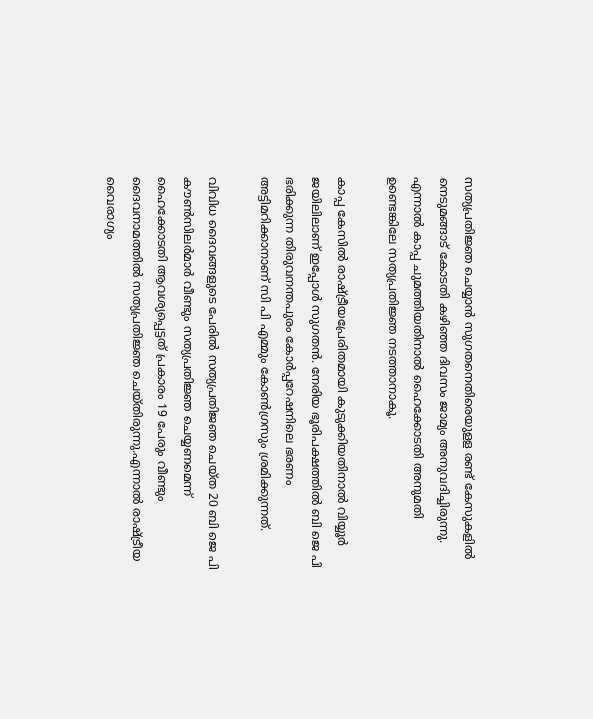സത്യപ്രതിജ്ഞ ചെയ്യാന്‍ സുഗതനെതിരെയുളള രണ്ട് കേസുകളില്‍ നെടുമങ്ങാട് കോടതി കഴിഞ്ഞ ദിവസം ജാമ്യം അനുവദിച്ചിരുന്നു. എന്നാല്‍ കാപ്പ ചുമത്തിയതിനാല്‍ ഹൈക്കോടതി അനുമതി ഉണ്ടെങ്കിലേ സത്യപ്രതിജ്ഞ നടത്താനാകൂ.

കാപ്പ കേസില്‍ രാഷ്‌ട്രീയപ്രേരിതമായി കുടുക്കിയതിനാല്‍ വിയ്യൂര്‍ ജയിലിലാണ് ഇപ്പോള്‍ സുഗതന്‍. നേരിയ ഭൂരിപക്ഷത്തില്‍ ബി ജെ പി ഭരിക്കുന്ന തിരുവനന്തപുരം കോര്‍പ്പറേഷനിലെ ഭരണം അട്ടിമറിക്കാനാണ് സി പി എമ്മും കോണ്‍ഗ്രസും ശ്രമിക്കുന്നത്.

വിവിധ ദൈവങ്ങളുടെ പേരില്‍ സത്യപ്രതിജഞ ചെയ്ത 20 ബി ജെ പി കൗണ്‍സിലര്‍മാര്‍ വീണ്ടും സത്യപ്രതിജ്ഞ ചെയ്യണമെന്ന് ഹൈക്കോടതി ആവശ്യപ്പെട്ടത് പ്രകാരം 19 പേരും വീണ്ടും ദൈവനാമത്തില്‍ സത്യപ്രതിജ്ഞ ചെയ്തിരുന്നു.എന്നാല്‍ രാഷ്‌ട്രീയ വൈരാഗ്യം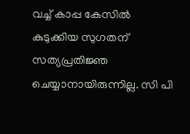വച്ച് കാപ്പ കേസില്‍ കുടുക്കിയ സുഗതന് സത്യപ്രതിജ്ഞ ചെയ്യാനായിരുന്നില്ല. സി പി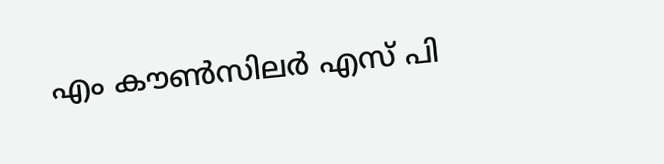എം കൗണ്‍സിലര്‍ എസ് പി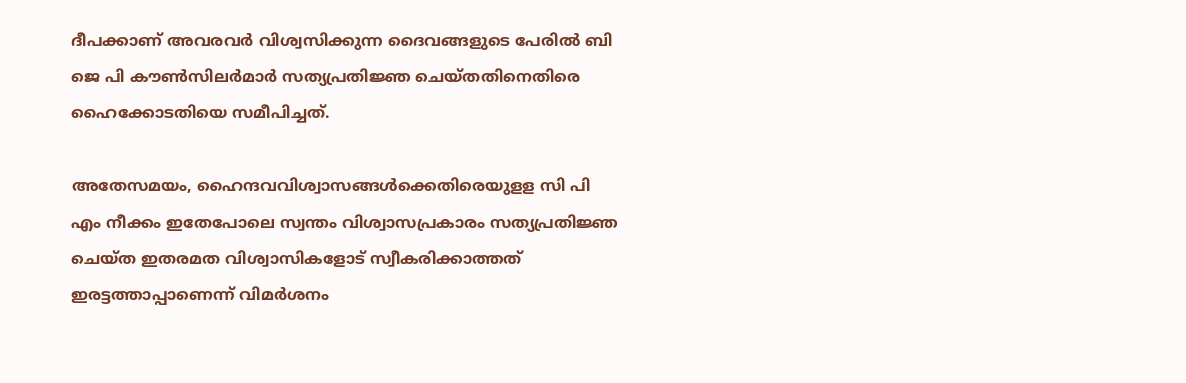ദീപക്കാണ് അവരവര്‍ വിശ്വസിക്കുന്ന ദൈവങ്ങളുടെ പേരില്‍ ബി ജെ പി കൗണ്‍സിലര്‍മാര്‍ സത്യപ്രതിജ്ഞ ചെയ്തതിനെതിരെ ഹൈക്കോടതിയെ സമീപിച്ചത്.

അതേസമയം, ഹൈന്ദവവിശ്വാസങ്ങള്‍ക്കെതിരെയുളള സി പി എം നീക്കം ഇതേപോലെ സ്വന്തം വിശ്വാസപ്രകാരം സത്യപ്രതിജ്ഞ ചെയ്ത ഇതരമത വിശ്വാസികളോട് സ്വീകരിക്കാത്തത് ഇരട്ടത്താപ്പാണെന്ന് വിമര്‍ശനം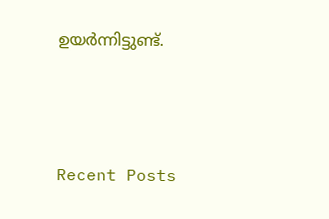ഉയര്‍ന്നിട്ടുണ്ട്.





Recent Posts